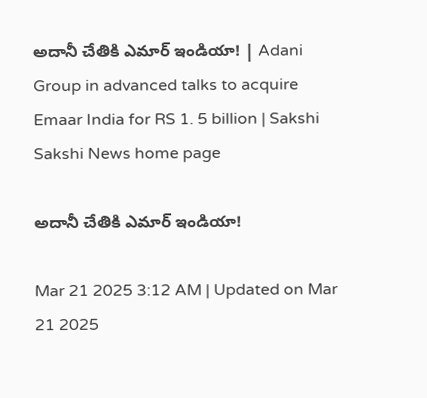అదానీ చేతికి ఎమార్‌ ఇండియా! | Adani Group in advanced talks to acquire Emaar India for RS 1. 5 billion | Sakshi
Sakshi News home page

అదానీ చేతికి ఎమార్‌ ఇండియా!

Mar 21 2025 3:12 AM | Updated on Mar 21 2025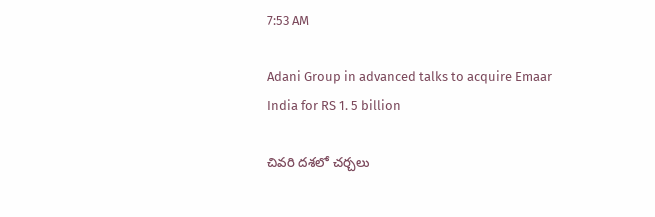7:53 AM

Adani Group in advanced talks to acquire Emaar India for RS 1. 5 billion

చివరి దశలో చర్చలు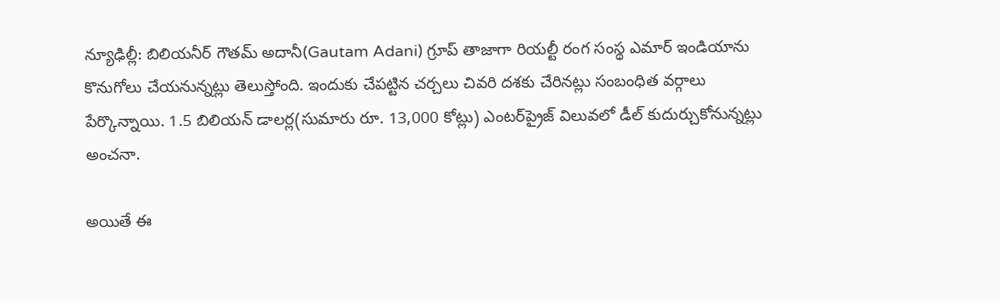న్యూఢిల్లీ: బిలియనీర్‌ గౌతమ్‌ అదానీ(Gautam Adani) గ్రూప్‌ తాజాగా రియల్టీ రంగ సంస్థ ఎమార్‌ ఇండియాను కొనుగోలు చేయనున్నట్లు తెలుస్తోంది. ఇందుకు చేపట్టిన చర్చలు చివరి దశకు చేరినట్లు సంబంధిత వర్గాలు పేర్కొన్నాయి. 1.5 బిలియన్‌ డాలర్ల(సుమారు రూ. 13,000 కోట్లు) ఎంటర్‌ప్రైజ్‌ విలువలో డీల్‌ కుదుర్చుకోనున్నట్లు అంచనా.

అయితే ఈ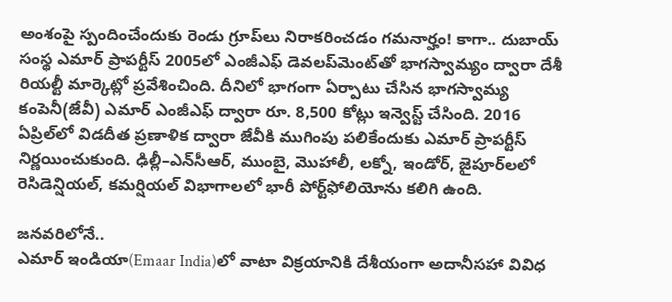అంశంపై స్పందించేందుకు రెండు గ్రూప్‌లు నిరాకరించడం గమనార్హం! కాగా.. దుబాయ్‌ సంస్థ ఎమార్‌ ప్రాపర్టీస్‌ 2005లో ఎంజీఎఫ్‌ డెవలప్‌మెంట్‌తో భాగస్వామ్యం ద్వారా దేశీ రియల్టీ మార్కెట్లో ప్రవేశించింది. దీనిలో భాగంగా ఏర్పాటు చేసిన భాగస్వామ్య కంపెనీ(జేవీ) ఎమార్‌ ఎంజీఎఫ్‌ ద్వారా రూ. 8,500 కోట్లు ఇన్వెస్ట్‌ చేసింది. 2016 ఏప్రిల్‌లో విడదీత ప్రణాళిక ద్వారా జేవీకి ముగింపు పలికేందుకు ఎమార్‌ ప్రాపర్టీస్‌ నిర్ణయించుకుంది. ఢిల్లీ–ఎన్‌సీఆర్, ముంబై, మొహాలీ, లక్నో, ఇండోర్, జైపూర్‌లలో రెసిడెన్షియల్, కమర్షియల్‌ విభాగాలలో భారీ పోర్ట్‌ఫోలియోను కలిగి ఉంది.

జనవరిలోనే..
ఎమార్‌ ఇండియా(Emaar India)లో వాటా విక్రయానికి దేశీయంగా అదానీసహా వివిధ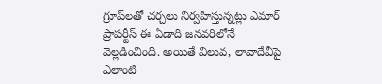గ్రూప్‌లతో చర్చలు నిర్వహిస్తున్నట్లు ఎమార్‌ ప్రాపర్టీస్‌ ఈ ఏడాది జనవరిలోనే వెల్లడించింది. అయితే విలువ, లావాదేవీపై ఎలాంటి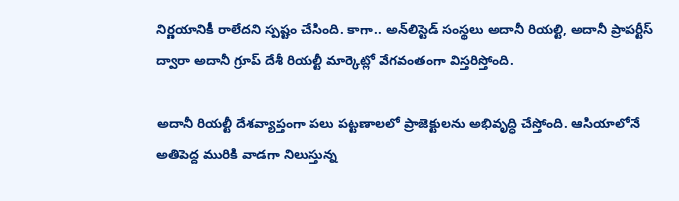నిర్ణయానికీ రాలేదని స్పష్టం చేసింది. కాగా.. అన్‌లిస్టెడ్‌ సంస్థలు అదానీ రియల్టి, అదానీ ప్రాపర్టీస్‌ ద్వారా అదానీ గ్రూప్‌ దేశీ రియల్టీ మార్కెట్లో వేగవంతంగా విస్తరిస్తోంది.

అదానీ రియల్టీ దేశవ్యాప్తంగా పలు పట్టణాలలో ప్రాజెక్టులను అభివృద్ధి చేస్తోంది. ఆసియాలోనే అతిపెద్ద మురికి వాడగా నిలుస్తున్న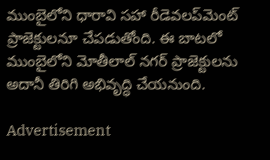ముంబైలోని ధారావి సహా రీడెవలప్‌మెంట్‌ ప్రాజెక్టులనూ చేపడుతోంది. ఈ బాటలో ముంబైలోని మోతీలాల్‌ నగర్‌ ప్రాజెక్టులను అదానీ తిరిగి అభివృద్ధి చేయనుంది.

Advertisement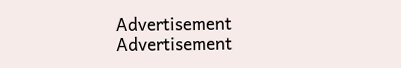Advertisement
Advertisement